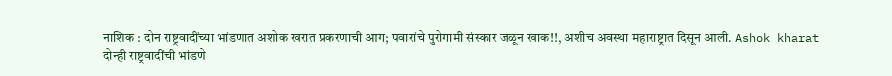नाशिक : दोन राष्ट्रवादींच्या भांडणात अशोक खरात प्रकरणाची आग; पवारांचे पुरोगामी संस्कार जळून खाक!!, अशीच अवस्था महाराष्ट्रात दिसून आली. Ashok kharat
दोन्ही राष्ट्रवादींची भांडणे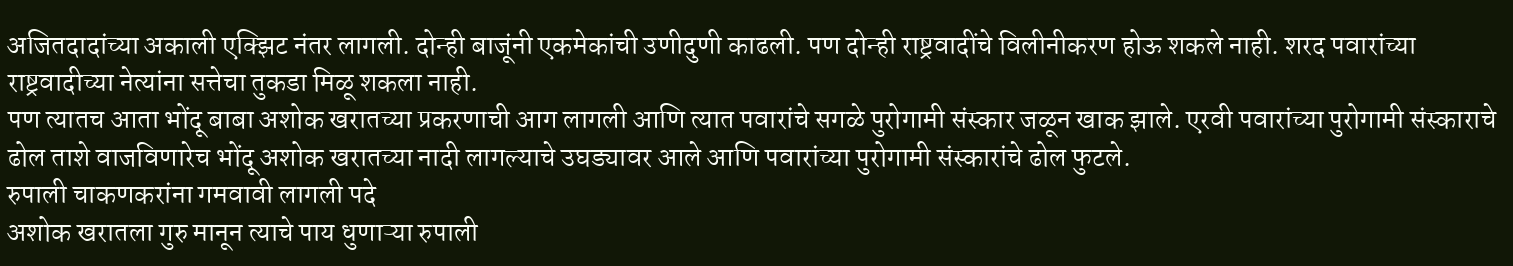अजितदादांच्या अकाली एक्झिट नंतर लागली. दोन्ही बाजूंनी एकमेकांची उणीदुणी काढली. पण दोन्ही राष्ट्रवादींचे विलीनीकरण होऊ शकले नाही. शरद पवारांच्या राष्ट्रवादीच्या नेत्यांना सत्तेचा तुकडा मिळू शकला नाही.
पण त्यातच आता भोंदू बाबा अशोक खरातच्या प्रकरणाची आग लागली आणि त्यात पवारांचे सगळे पुरोगामी संस्कार जळून खाक झाले. एरवी पवारांच्या पुरोगामी संस्काराचे ढोल ताशे वाजविणारेच भोंदू अशोक खरातच्या नादी लागल्याचे उघड्यावर आले आणि पवारांच्या पुरोगामी संस्कारांचे ढोल फुटले.
रुपाली चाकणकरांना गमवावी लागली पदे
अशोक खरातला गुरु मानून त्याचे पाय धुणाऱ्या रुपाली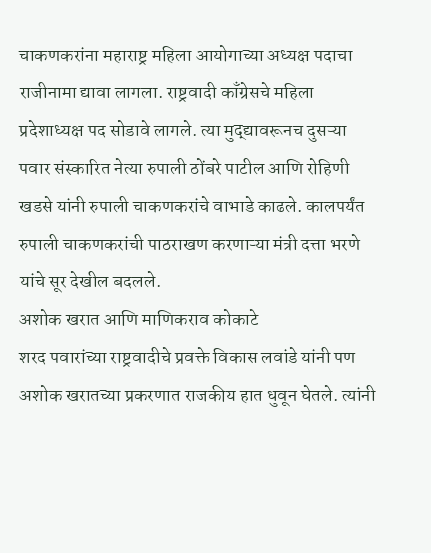चाकणकरांना महाराष्ट्र महिला आयोगाच्या अध्यक्ष पदाचा राजीनामा द्यावा लागला. राष्ट्रवादी काँग्रेसचे महिला प्रदेशाध्यक्ष पद सोडावे लागले. त्या मुद्द्यावरूनच दुसऱ्या पवार संस्कारित नेत्या रुपाली ठोंबरे पाटील आणि रोहिणी खडसे यांनी रुपाली चाकणकरांचे वाभाडे काढले. कालपर्यंत रुपाली चाकणकरांची पाठराखण करणाऱ्या मंत्री दत्ता भरणे यांचे सूर देखील बदलले.
अशोक खरात आणि माणिकराव कोकाटे
शरद पवारांच्या राष्ट्रवादीचे प्रवक्ते विकास लवांडे यांनी पण अशोक खरातच्या प्रकरणात राजकीय हात धुवून घेतले. त्यांनी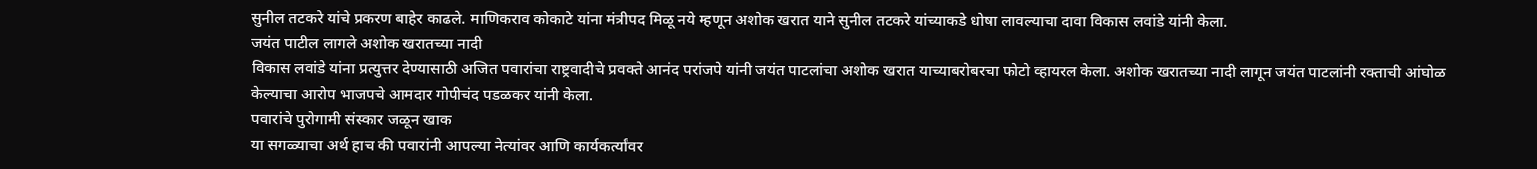सुनील तटकरे यांचे प्रकरण बाहेर काढले. माणिकराव कोकाटे यांना मंत्रीपद मिळू नये म्हणून अशोक खरात याने सुनील तटकरे यांच्याकडे धोषा लावल्याचा दावा विकास लवांडे यांनी केला.
जयंत पाटील लागले अशोक खरातच्या नादी
विकास लवांडे यांना प्रत्युत्तर देण्यासाठी अजित पवारांचा राष्ट्रवादीचे प्रवक्ते आनंद परांजपे यांनी जयंत पाटलांचा अशोक खरात याच्याबरोबरचा फोटो व्हायरल केला. अशोक खरातच्या नादी लागून जयंत पाटलांनी रक्ताची आंघोळ केल्याचा आरोप भाजपचे आमदार गोपीचंद पडळकर यांनी केला.
पवारांचे पुरोगामी संस्कार जळून खाक
या सगळ्याचा अर्थ हाच की पवारांनी आपल्या नेत्यांवर आणि कार्यकर्त्यांवर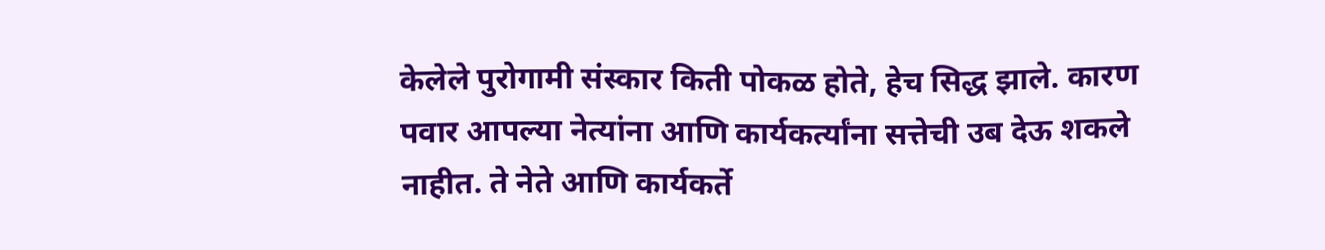केलेले पुरोगामी संस्कार किती पोकळ होते, हेच सिद्ध झाले. कारण पवार आपल्या नेत्यांना आणि कार्यकर्त्यांना सत्तेची उब देऊ शकले नाहीत. ते नेते आणि कार्यकर्ते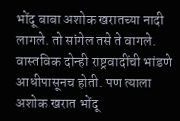भोंदू बाबा अशोक खरातच्या नादी लागले. तो सांगेल तसे ते वागले. वास्तविक दोन्ही राष्ट्रवादींची भांडणे आधीपासूनच होती. पण त्याला अशोक खरात भोंदू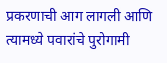प्रकरणाची आग लागली आणि त्यामध्ये पवारांचे पुरोगामी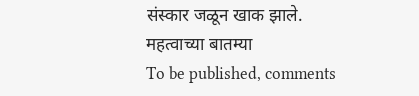संस्कार जळून खाक झाले.
महत्वाच्या बातम्या
To be published, comments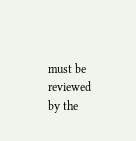must be reviewed by the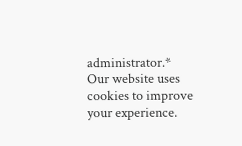administrator.*
Our website uses cookies to improve your experience.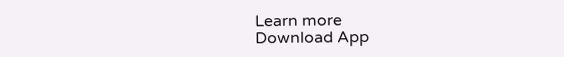Learn more
Download App